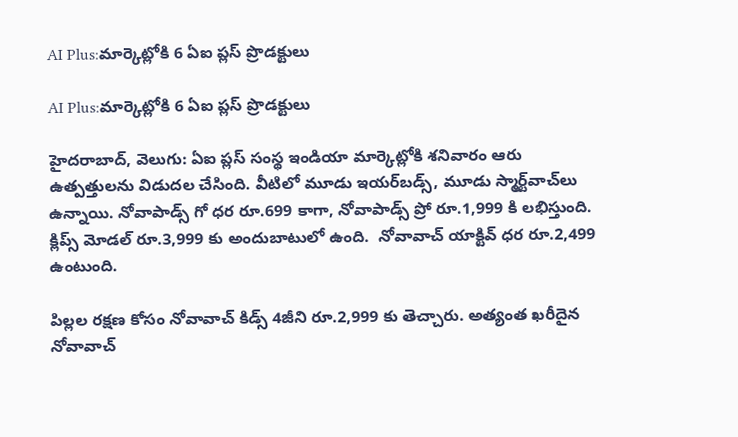AI Plus:మార్కెట్లోకి 6 ఏఐ ప్లస్ ప్రొడక్టులు

AI Plus:మార్కెట్లోకి 6 ఏఐ ప్లస్ ప్రొడక్టులు

హైదరాబాద్, వెలుగు: ఏఐ ప్లస్ సంస్థ ఇండియా మార్కెట్లోకి శనివారం ఆరు  ఉత్పత్తులను విడుదల చేసింది. వీటిలో మూడు ఇయర్‌‌‌‌‌‌‌‌‌‌‌‌‌‌‌‌‌‌‌‌‌‌‌‌‌‌‌‌‌‌‌‌‌‌‌‌‌‌‌‌‌‌‌‌‌‌‌‌‌‌‌‌‌‌‌‌‌‌‌‌‌‌‌‌బడ్స్, మూడు స్మార్ట్‌‌‌‌‌‌‌‌‌‌‌‌‌‌‌‌‌‌‌‌‌‌‌‌‌‌‌‌‌‌‌‌‌‌‌‌‌‌‌‌‌‌‌‌‌‌‌‌‌‌‌‌‌‌‌‌‌‌‌‌‌‌‌‌వాచ్‌‌‌‌‌‌‌‌‌‌‌‌‌‌‌‌‌‌‌‌‌‌‌‌‌‌‌‌‌‌‌‌‌‌‌‌‌‌‌‌‌‌‌‌‌‌‌‌‌‌‌‌‌‌‌‌‌‌‌‌‌‌‌‌లు ఉన్నాయి. నోవాపాడ్స్ గో ధర రూ.699 కాగా, నోవాపాడ్స్ ప్రో రూ.1,999 కి లభిస్తుంది. క్లిప్స్ మోడల్ రూ.3,999 కు అందుబాటులో ఉంది.  నోవావాచ్ యాక్టివ్ ధర రూ.2,499 ఉంటుంది.

పిల్లల రక్షణ కోసం నోవావాచ్ కిడ్స్ 4జీని రూ.2,999 కు తెచ్చారు. అత్యంత ఖరీదైన నోవావాచ్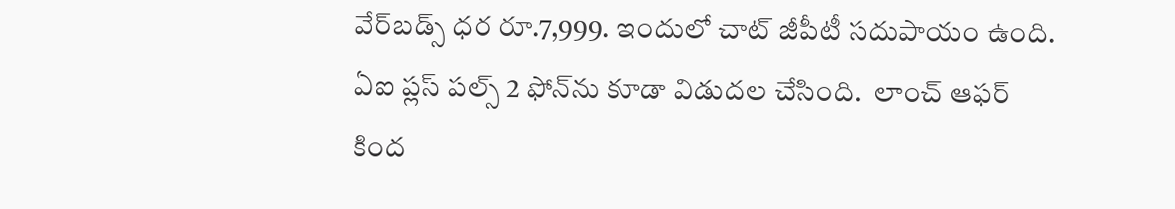వేర్‌‌‌‌‌‌‌‌‌‌‌‌‌‌‌‌‌‌‌‌‌‌‌‌‌‌‌‌‌‌‌‌‌‌‌‌‌‌‌‌‌‌‌‌‌‌‌‌‌‌‌‌‌‌‌‌‌‌‌‌‌‌‌‌బడ్స్ ధర రూ.7,999. ఇందులో చాట్ జీపీటీ సదుపాయం ఉంది. ఏఐ ప్లస్ పల్స్ 2 ఫోన్‌‌‌‌‌‌‌‌‌‌‌‌‌‌‌‌‌‌‌‌‌‌‌‌‌‌‌‌‌‌‌‌‌‌‌‌‌‌‌‌‌‌‌‌‌‌‌‌‌‌‌‌‌‌‌‌‌‌‌‌‌‌‌‌ను కూడా విడుదల చేసింది.  లాంచ్ ఆఫర్ కింద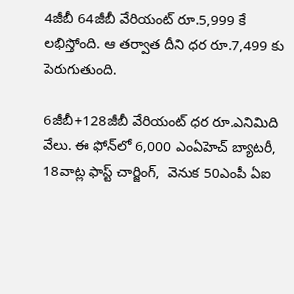4జీబీ 64జీబీ వేరియంట్ రూ.5,999 కే లభిస్తోంది. ఆ తర్వాత దీని ధర రూ.7,499 కు పెరుగుతుంది.

6జీబీ+128జీబీ వేరియంట్ ధర రూ.ఎనిమిది వేలు. ఈ ఫోన్‌‌‌‌‌‌‌‌లో 6,000 ఎంఏహెచ్ బ్యాటరీ, 18వాట్ల ఫాస్ట్ చార్జింగ్,  వెనుక 50ఎంపీ ఏఐ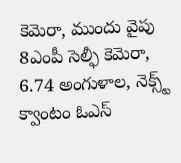కెమెరా, ముందు వైపు 8ఎంపీ సెల్ఫీ కెమెరా, 6.74 అంగుళాల, నెక్స్ట్ క్వాంటం ఓఎస్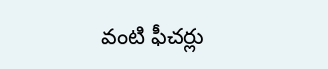వంటి ఫీచర్లు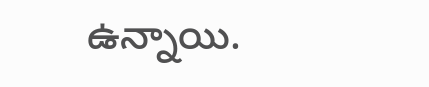ఉన్నాయి.